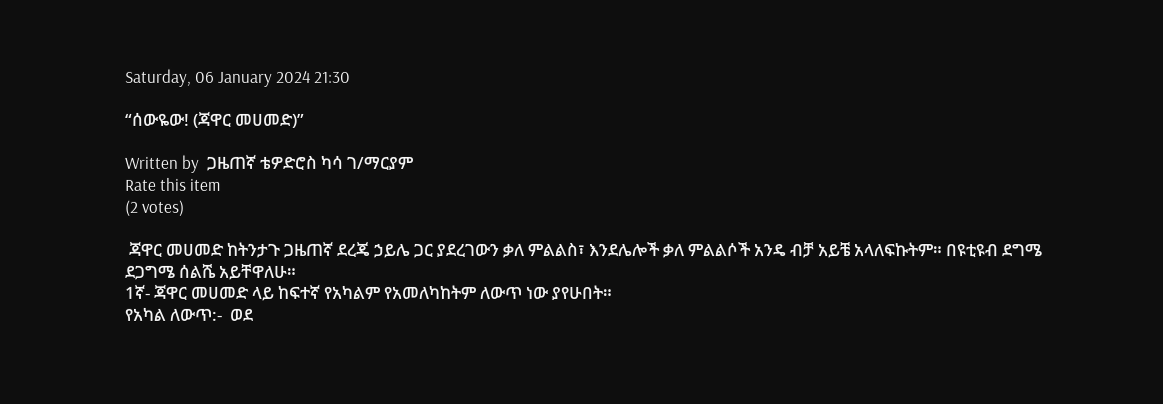Saturday, 06 January 2024 21:30

“ሰውዬው! (ጃዋር መሀመድ)”

Written by  ጋዜጠኛ ቴዎድሮስ ካሳ ገ/ማርያም
Rate this item
(2 votes)

 ጃዋር መሀመድ ከትንታጉ ጋዜጠኛ ደረጄ ኃይሌ ጋር ያደረገውን ቃለ ምልልስ፣ እንደሌሎች ቃለ ምልልሶች አንዴ ብቻ አይቼ አላለፍኩትም። በዩቲዩብ ደግሜ ደጋግሜ ሰልሼ አይቸዋለሁ።
1ኛ- ጃዋር መሀመድ ላይ ከፍተኛ የአካልም የአመለካከትም ለውጥ ነው ያየሁበት።
የአካል ለውጥ:-  ወደ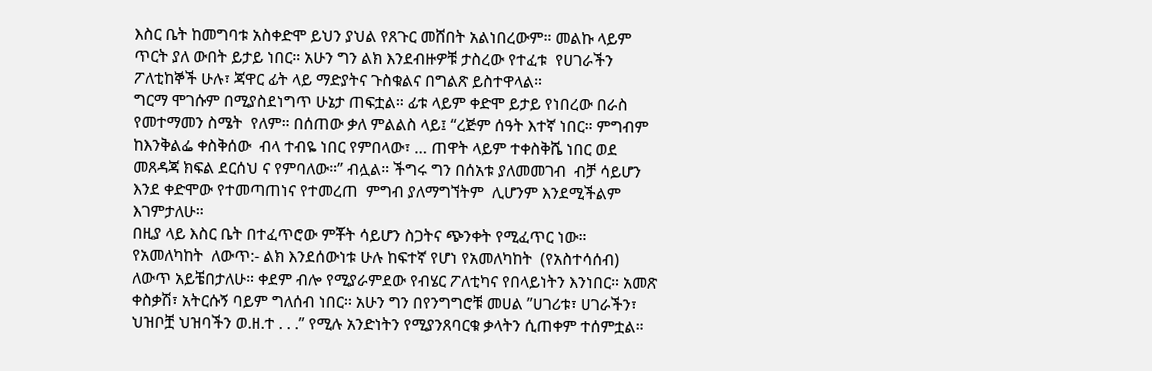እስር ቤት ከመግባቱ አስቀድሞ ይህን ያህል የጸጉር መሸበት አልነበረውም። መልኩ ላይም ጥርት ያለ ውበት ይታይ ነበር። አሁን ግን ልክ እንደብዙዎቹ ታስረው የተፈቱ  የሀገራችን ፖለቲከኞች ሁሉ፣ ጃዋር ፊት ላይ ማድያትና ጉስቁልና በግልጽ ይስተዋላል።
ግርማ ሞገሱም በሚያስደነግጥ ሁኔታ ጠፍቷል። ፊቱ ላይም ቀድሞ ይታይ የነበረው በራስ የመተማመን ስሜት  የለም። በሰጠው ቃለ ምልልስ ላይ፤ “ረጅም ሰዓት እተኛ ነበር። ምግብም ከእንቅልፌ ቀስቅሰው  ብላ ተብዬ ነበር የምበላው፣ … ጠዋት ላይም ተቀስቅሼ ነበር ወደ መጸዳጃ ክፍል ደርሰህ ና የምባለው።” ብሏል። ችግሩ ግን በሰአቱ ያለመመገብ  ብቻ ሳይሆን እንደ ቀድሞው የተመጣጠነና የተመረጠ  ምግብ ያለማግኘትም  ሊሆንም እንደሚችልም እገምታለሁ።
በዚያ ላይ እስር ቤት በተፈጥሮው ምቾት ሳይሆን ስጋትና ጭንቀት የሚፈጥር ነው።
የአመለካከት  ለውጥ:- ልክ እንደሰውነቱ ሁሉ ከፍተኛ የሆነ የአመለካከት  (የአስተሳሰብ) ለውጥ አይቼበታለሁ። ቀደም ብሎ የሚያራምደው የብሄር ፖለቲካና የበላይነትን እንነበር። አመጽ ቀስቃሽ፣ አትርሱኝ ባይም ግለሰብ ነበር፡፡ አሁን ግን በየንግግሮቹ መሀል ”ሀገሪቱ፣ ሀገራችን፣ ህዝቦቿ ህዝባችን ወ.ዘ.ተ . . .” የሚሉ አንድነትን የሚያንጸባርቁ ቃላትን ሲጠቀም ተሰምቷል።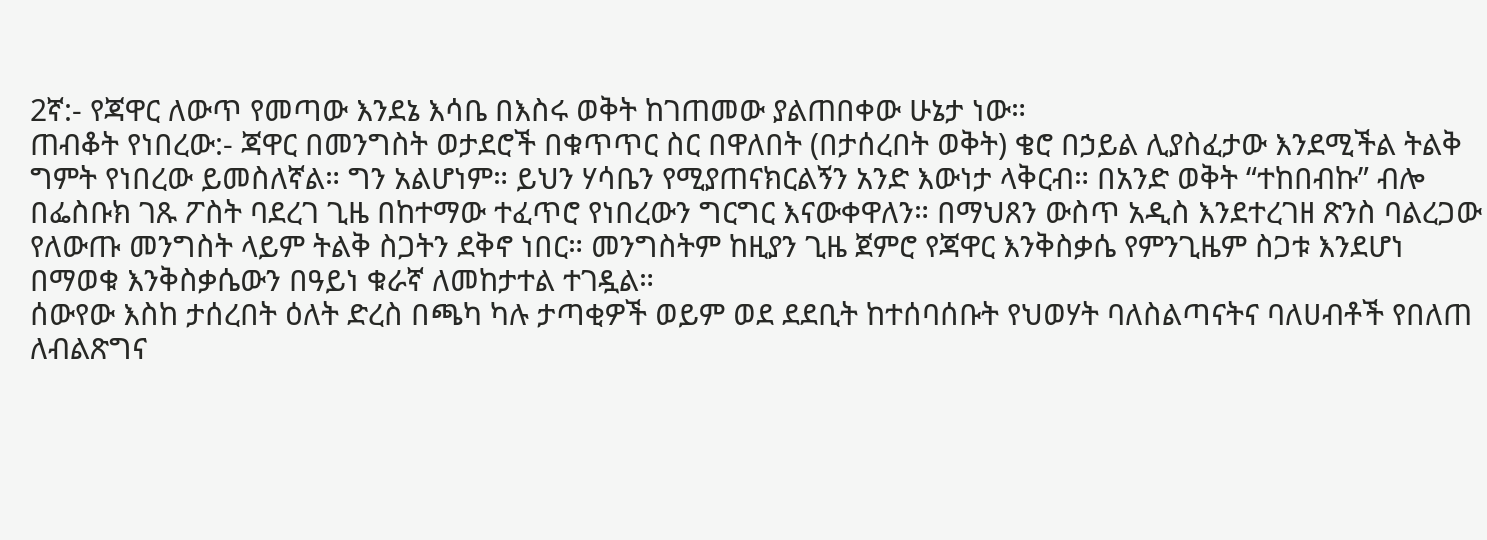2ኛ:- የጃዋር ለውጥ የመጣው እንደኔ እሳቤ በእስሩ ወቅት ከገጠመው ያልጠበቀው ሁኔታ ነው።
ጠብቆት የነበረው:- ጃዋር በመንግስት ወታደሮች በቁጥጥር ስር በዋለበት (በታሰረበት ወቅት) ቄሮ በኃይል ሊያስፈታው እንደሚችል ትልቅ ግምት የነበረው ይመስለኛል። ግን አልሆነም። ይህን ሃሳቤን የሚያጠናክርልኝን አንድ እውነታ ላቅርብ። በአንድ ወቅት “ተከበብኩ” ብሎ በፌስቡክ ገጹ ፖስት ባደረገ ጊዜ በከተማው ተፈጥሮ የነበረውን ግርግር እናውቀዋለን። በማህጸን ውስጥ አዲስ እንደተረገዘ ጽንስ ባልረጋው የለውጡ መንግስት ላይም ትልቅ ስጋትን ደቅኖ ነበር። መንግስትም ከዚያን ጊዜ ጀምሮ የጃዋር እንቅስቃሴ የምንጊዜም ስጋቱ እንደሆነ በማወቁ እንቅስቃሴውን በዓይነ ቁራኛ ለመከታተል ተገዷል።
ሰውየው እስከ ታሰረበት ዕለት ድረስ በጫካ ካሉ ታጣቂዎች ወይም ወደ ደደቢት ከተሰባሰቡት የህወሃት ባለስልጣናትና ባለሀብቶች የበለጠ ለብልጽግና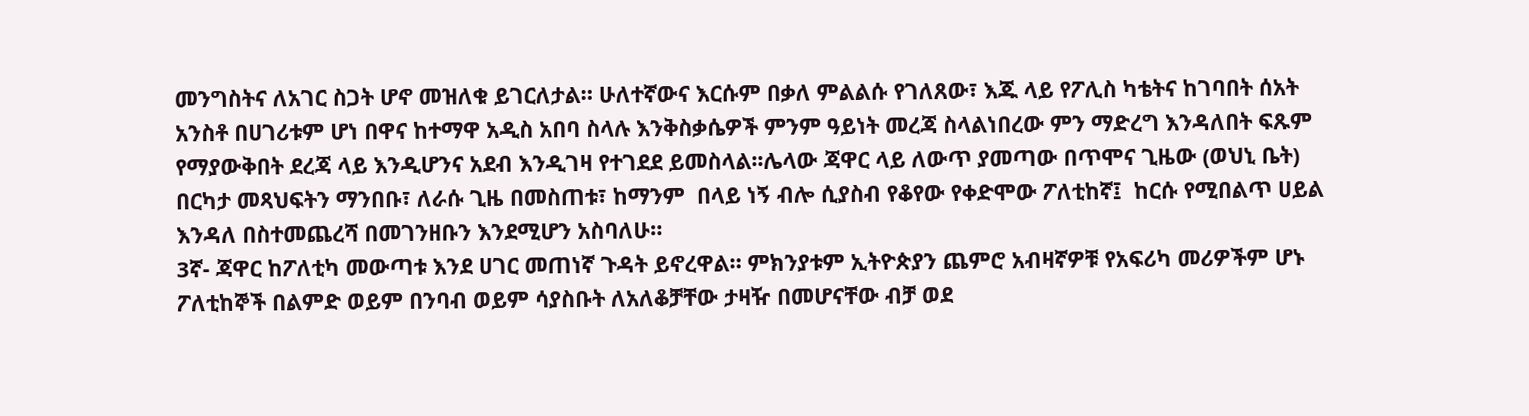መንግስትና ለአገር ስጋት ሆኖ መዝለቁ ይገርለታል። ሁለተኛውና እርሱም በቃለ ምልልሱ የገለጸው፣ እጁ ላይ የፖሊስ ካቴትና ከገባበት ሰአት አንስቶ በሀገሪቱም ሆነ በዋና ከተማዋ አዲስ አበባ ስላሉ እንቅስቃሴዎች ምንም ዓይነት መረጃ ስላልነበረው ምን ማድረግ እንዳለበት ፍጹም የማያውቅበት ደረጃ ላይ እንዲሆንና አደብ እንዲገዛ የተገደደ ይመስላል፡፡ሌላው ጃዋር ላይ ለውጥ ያመጣው በጥሞና ጊዜው (ወህኒ ቤት) በርካታ መጻህፍትን ማንበቡ፣ ለራሱ ጊዜ በመስጠቱ፣ ከማንም  በላይ ነኝ ብሎ ሲያስብ የቆየው የቀድሞው ፖለቲከኛ፤  ከርሱ የሚበልጥ ሀይል እንዳለ በስተመጨረሻ በመገንዘቡን እንደሚሆን አስባለሁ።
3ኛ- ጃዋር ከፖለቲካ መውጣቱ እንደ ሀገር መጠነኛ ጉዳት ይኖረዋል። ምክንያቱም ኢትዮጵያን ጨምሮ አብዛኛዎቹ የአፍሪካ መሪዎችም ሆኑ ፖለቲከኞች በልምድ ወይም በንባብ ወይም ሳያስቡት ለአለቆቻቸው ታዛዥ በመሆናቸው ብቻ ወደ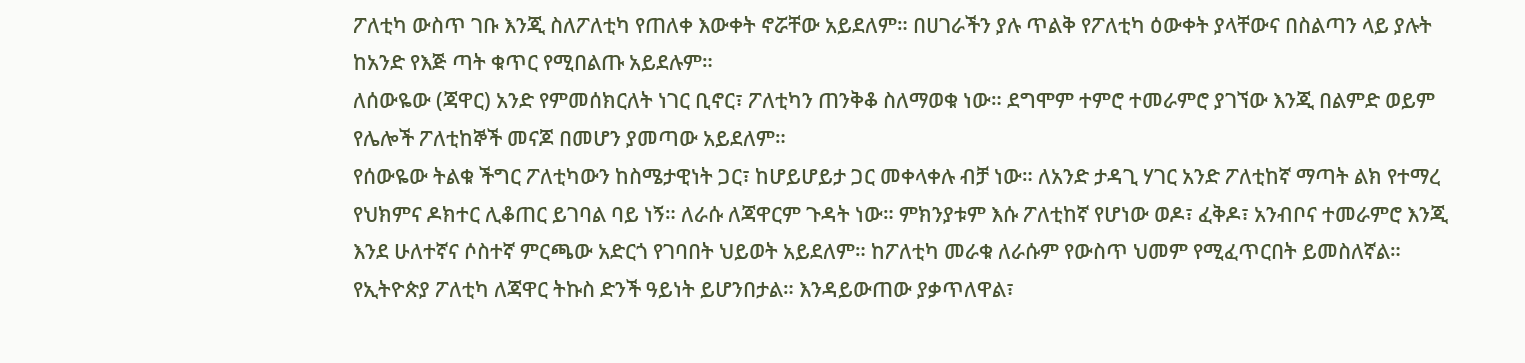ፖለቲካ ውስጥ ገቡ እንጂ ስለፖለቲካ የጠለቀ እውቀት ኖሯቸው አይደለም። በሀገራችን ያሉ ጥልቅ የፖለቲካ ዕውቀት ያላቸውና በስልጣን ላይ ያሉት ከአንድ የእጅ ጣት ቁጥር የሚበልጡ አይደሉም።
ለሰውዬው (ጃዋር) አንድ የምመሰክርለት ነገር ቢኖር፣ ፖለቲካን ጠንቅቆ ስለማወቁ ነው። ደግሞም ተምሮ ተመራምሮ ያገኘው እንጂ በልምድ ወይም የሌሎች ፖለቲከኞች መናጆ በመሆን ያመጣው አይደለም።
የሰውዬው ትልቁ ችግር ፖለቲካውን ከስሜታዊነት ጋር፣ ከሆይሆይታ ጋር መቀላቀሉ ብቻ ነው። ለአንድ ታዳጊ ሃገር አንድ ፖለቲከኛ ማጣት ልክ የተማረ የህክምና ዶክተር ሊቆጠር ይገባል ባይ ነኝ። ለራሱ ለጃዋርም ጉዳት ነው። ምክንያቱም እሱ ፖለቲከኛ የሆነው ወዶ፣ ፈቅዶ፣ አንብቦና ተመራምሮ እንጂ እንደ ሁለተኛና ሶስተኛ ምርጫው አድርጎ የገባበት ህይወት አይደለም። ከፖለቲካ መራቁ ለራሱም የውስጥ ህመም የሚፈጥርበት ይመስለኛል። የኢትዮጵያ ፖለቲካ ለጃዋር ትኩስ ድንች ዓይነት ይሆንበታል። እንዳይውጠው ያቃጥለዋል፣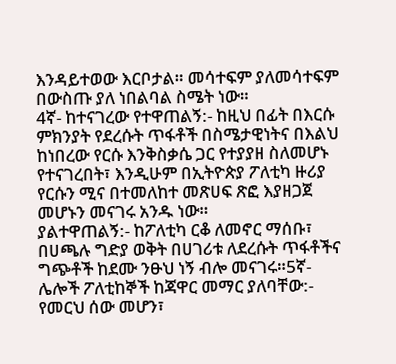እንዳይተወው እርቦታል። መሳተፍም ያለመሳተፍም በውስጡ ያለ ነበልባል ስሜት ነው።
4ኛ- ከተናገረው የተዋጠልኝ:- ከዚህ በፊት በእርሱ ምክንያት የደረሱት ጥፋቶች በስሜታዊነትና በእልህ ከነበረው የርሱ እንቅስቃሴ ጋር የተያያዘ ስለመሆኑ የተናገረበት፣ እንዲሁም በኢትዮጵያ ፖለቲካ ዙሪያ የርሱን ሚና በተመለከተ መጽሀፍ ጽፎ እያዘጋጀ መሆኑን መናገሩ አንዱ ነው።
ያልተዋጠልኝ:- ከፖለቲካ ርቆ ለመኖር ማሰቡ፣ በሀጫሉ ግድያ ወቅት በሀገሪቱ ለደረሱት ጥፋቶችና ግጭቶች ከደሙ ንፁህ ነኝ ብሎ መናገሩ።5ኛ- ሌሎች ፖለቲከኞች ከጃዋር መማር ያለባቸው:- የመርህ ሰው መሆን፣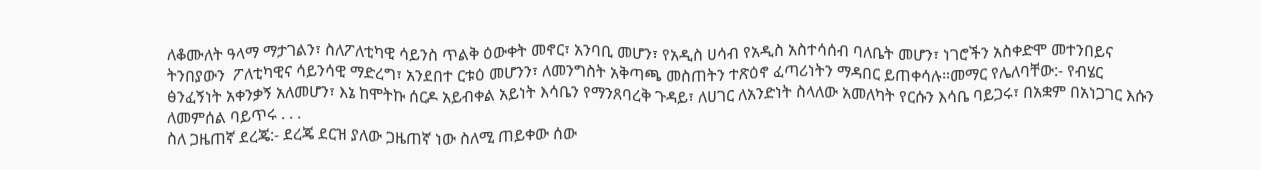ለቆሙለት ዓላማ ማታገልን፣ ስለፖለቲካዊ ሳይንስ ጥልቅ ዕውቀት መኖር፣ አንባቢ መሆን፣ የአዲስ ሀሳብ የአዲስ አስተሳሰብ ባለቤት መሆን፣ ነገሮችን አስቀድሞ መተንበይና ትንበያውን  ፖለቲካዊና ሳይንሳዊ ማድረግ፣ አንደበተ ርቱዕ መሆንን፣ ለመንግስት አቅጣጫ መስጠትን ተጽዕኖ ፈጣሪነትን ማዳበር ይጠቀሳሉ።መማር የሌለባቸው:- የብሄር ፅንፈኝነት አቀንቃኝ አለመሆን፣ እኔ ከሞትኩ ሰርዶ አይብቀል አይነት እሳቤን የማንጸባረቅ ጉዳይ፣ ለሀገር ለአንድነት ስላለው አመለካት የርሱን እሳቤ ባይጋሩ፣ በአቋም በአነጋገር እሱን ለመምሰል ባይጥሩ . . .
ስለ ጋዜጠኛ ደረጄ:- ደረጄ ደርዝ ያለው ጋዜጠኛ ነው ስለሚ ጠይቀው ሰው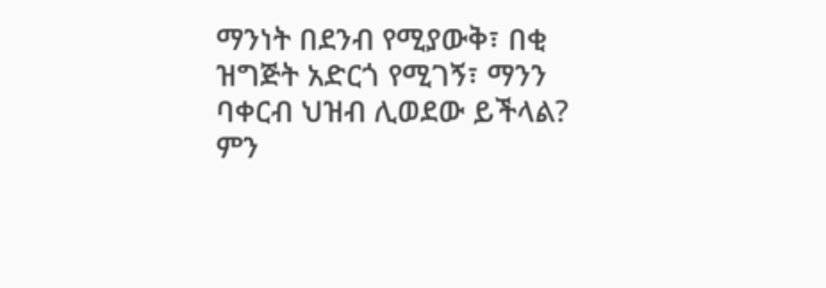ማንነት በደንብ የሚያውቅ፣ በቂ ዝግጅት አድርጎ የሚገኝ፣ ማንን ባቀርብ ህዝብ ሊወደው ይችላል? ምን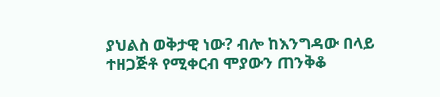ያህልስ ወቅታዊ ነው? ብሎ ከእንግዳው በላይ ተዘጋጅቶ የሚቀርብ ሞያውን ጠንቅቆ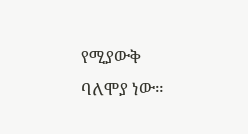የሚያውቅ ባለሞያ ነው።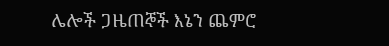ሌሎች ጋዜጠኞች እኔን ጨምሮ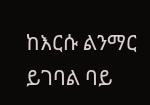ከእርሱ ልንማር ይገባል ባይ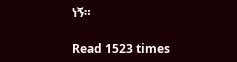ነኝ።

Read 1523 times